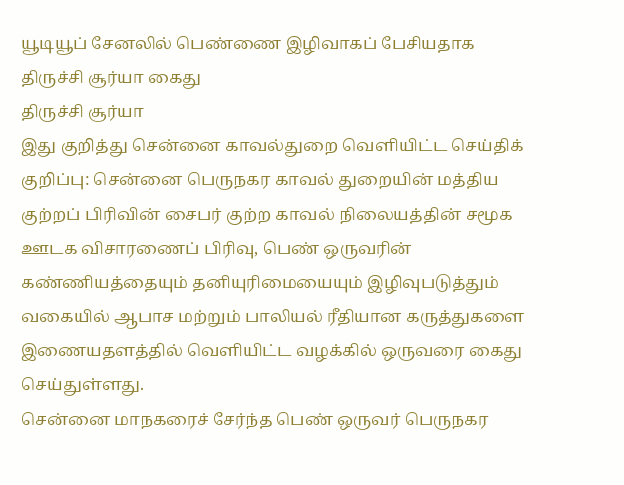யூடியூப் சேனலில் பெண்ணை இழிவாகப் பேசியதாக திருச்சி சூர்யா கைது
திருச்சி சூர்யா
இது குறித்து சென்னை காவல்துறை வெளியிட்ட செய்திக் குறிப்பு: சென்னை பெருநகர காவல் துறையின் மத்திய குற்றப் பிரிவின் சைபர் குற்ற காவல் நிலையத்தின் சமூக ஊடக விசாரணைப் பிரிவு, பெண் ஒருவரின் கண்ணியத்தையும் தனியுரிமையையும் இழிவுபடுத்தும் வகையில் ஆபாச மற்றும் பாலியல் ரீதியான கருத்துகளை இணையதளத்தில் வெளியிட்ட வழக்கில் ஒருவரை கைது செய்துள்ளது.
சென்னை மாநகரைச் சேர்ந்த பெண் ஒருவர் பெருநகர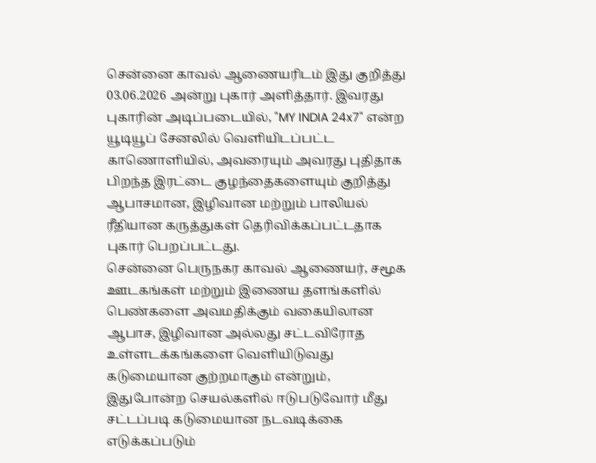சென்னை காவல் ஆணையரிடம் இது குறித்து 03.06.2026 அன்று புகார் அளித்தார். இவரது புகாரின் அடிப்படையில், "MY INDIA 24x7" என்ற யூடியூப் சேனலில் வெளியிடப்பட்ட காணொளியில், அவரையும் அவரது புதிதாக பிறந்த இரட்டை குழந்தைகளையும் குறித்து ஆபாசமான, இழிவான மற்றும் பாலியல் ரீதியான கருத்துகள் தெரிவிக்கப்பட்டதாக புகார் பெறப்பட்டது.
சென்னை பெருநகர காவல் ஆணையர், சமூக ஊடகங்கள் மற்றும் இணைய தளங்களில் பெண்களை அவமதிக்கும் வகையிலான ஆபாச, இழிவான அல்லது சட்டவிரோத உள்ளடக்கங்களை வெளியிடுவது கடுமையான குற்றமாகும் என்றும், இதுபோன்ற செயல்களில் ஈடுபடுவோர் மீது சட்டப்படி கடுமையான நடவடிக்கை எடுக்கப்படும்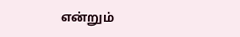என்றும்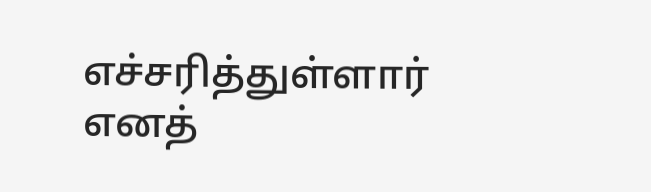எச்சரித்துள்ளார் எனத்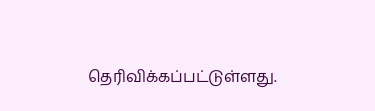தெரிவிக்கப்பட்டுள்ளது.